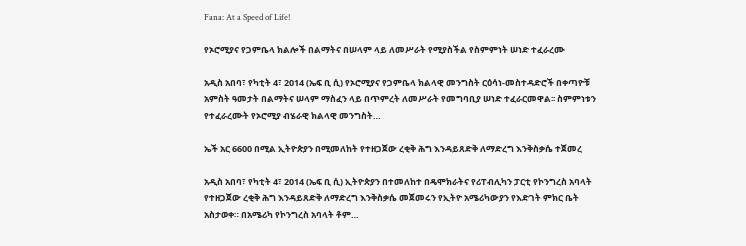Fana: At a Speed of Life!

የኦሮሚያና የጋምቤላ ክልሎች በልማትና በሠላም ላይ ለመሥራት የሚያስችል የስምምነት ሠነድ ተፈራረሙ

አዲስ አበባ፣ የካቲት 4፣ 2014 (ኤፍ ቢ ሲ) የኦሮሚያና የጋምቤላ ክልላዊ መንግስት ርዕሳነ-መስተዳድሮች በቀጣዮቹ አምስት ዓመታት በልማትና ሠላም ማስፈን ላይ በጥምረት ለመሥራት የመግባቢያ ሠነድ ተፈራርመዋል፡፡ ስምምነቱን የተፈራረሙት የኦሮሚያ ብሄራዊ ክልላዊ መንግስት…

ኤች አር 6600 በሚል ኢትዮጵያን በሚመለከት የተዘጋጀው ረቂቅ ሕግ እንዳይጸድቅ ለማድረግ እንቅስቃሴ ተጀመረ

አዲስ አበባ፣ የካቲት 4፣ 2014 (ኤፍ ቢ ሲ) ኢትዮጵያን በተመለከተ በዴሞክራትና የሪፐብሊካን ፓርቲ የኮንግረስ አባላት የተዘጋጀው ረቂቅ ሕግ እንዳይጸድቅ ለማድረግ እንቅስቃሴ መጀመሩን የኢትዮ አሜሪካውያን የእድገት ምክር ቤት አስታወቀ። በአሜሪካ የኮንግረስ አባላት ቶም…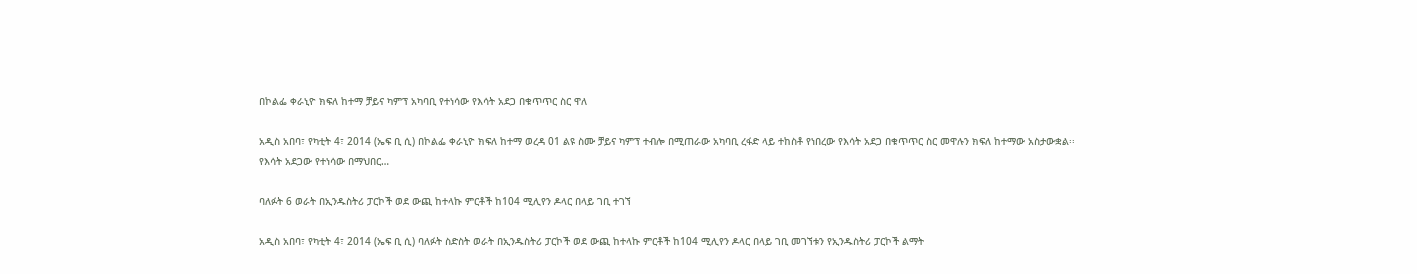በኮልፌ ቀራኒዮ ክፍለ ከተማ ቻይና ካምፕ አካባቢ የተነሳው የእሳት አደጋ በቁጥጥር ስር ዋለ

አዲስ አበባ፣ የካቲት 4፣ 2014 (ኤፍ ቢ ሲ) በኮልፌ ቀራኒዮ ክፍለ ከተማ ወረዳ 01 ልዩ ስሙ ቻይና ካምፕ ተብሎ በሚጠራው አካባቢ ረፋድ ላይ ተከስቶ የነበረው የእሳት አደጋ በቁጥጥር ስር መዋሉን ክፍለ ከተማው አስታውቋል፡፡ የእሳት አደጋው የተነሳው በማህበር…

ባለፉት 6 ወራት በኢንዱስትሪ ፓርኮች ወደ ውጪ ከተላኩ ምርቶች ከ104 ሚሊየን ዶላር በላይ ገቢ ተገኘ

አዲስ አበባ፣ የካቲት 4፣ 2014 (ኤፍ ቢ ሲ) ባለፉት ስድስት ወራት በኢንዱስትሪ ፓርኮች ወደ ውጪ ከተላኩ ምርቶች ከ104 ሚሊየን ዶላር በላይ ገቢ መገኘቱን የኢንዱስትሪ ፓርኮች ልማት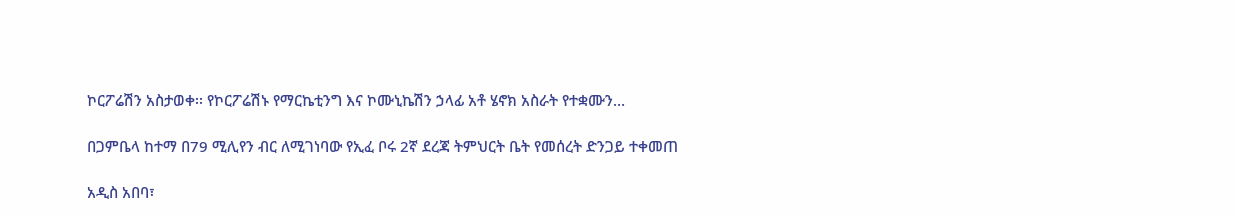ኮርፖሬሽን አስታወቀ፡፡ የኮርፖሬሽኑ የማርኬቲንግ እና ኮሙኒኬሽን ኃላፊ አቶ ሄኖክ አስራት የተቋሙን…

በጋምቤላ ከተማ በ79 ሚሊየን ብር ለሚገነባው የኢፈ ቦሩ 2ኛ ደረጃ ትምህርት ቤት የመሰረት ድንጋይ ተቀመጠ

አዲስ አበባ፣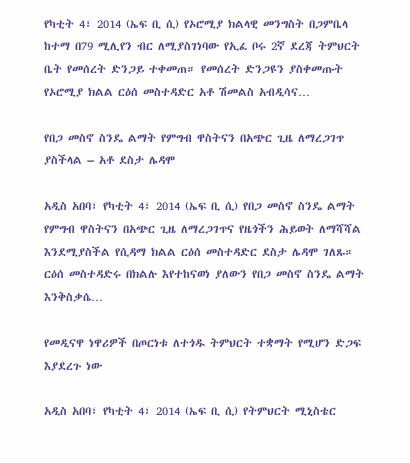የካቲት 4፣ 2014 (ኤፍ ቢ ሲ) የኦሮሚያ ክልላዊ መንግስት በጋምቤላ ከተማ በ79 ሚሊየን ብር ለሚያስገነባው የኢፈ ቦሩ 2ኛ ደረጃ ትምህርት ቤት የመሰረት ድንጋይ ተቀመጠ። የመሰረት ድንጋዩን ያስቀመጡት የኦሮሚያ ክልል ርዕሰ መስተዳድር አቶ ሽመልስ አብዲሳና…

የበጋ መስኖ ስንዴ ልማት የምግብ ዋስትናን በአጭር ጊዜ ለማረጋገጥ ያስችላል – አቶ ደስታ ሌዳሞ

አዲስ አበባ፣ የካቲት 4፣ 2014 (ኤፍ ቢ ሲ) የበጋ መስኖ ስንዴ ልማት የምግብ ዋስትናን በአጭር ጊዜ ለማረጋገጥና የዜጎችን ሕይወት ለማሻሻል እንደሚያስችል የሲዳማ ክልል ርዕሰ መስተዳድር ደስታ ሌዳሞ ገለጹ። ርዕሰ መስተዳድሩ በክልሉ እየተከናወነ ያለውን የበጋ መስኖ ስንዴ ልማት እንቅስቃሴ…

የመዲናዋ ነዋሪዎች በጦርነቱ ለተጎዱ ትምህርት ተቋማት የሚሆን ድጋፍ እያደረጉ ነው

አዲስ አበባ፣ የካቲት 4፣ 2014 (ኤፍ ቢ ሲ) የትምህርት ሚኒስቴር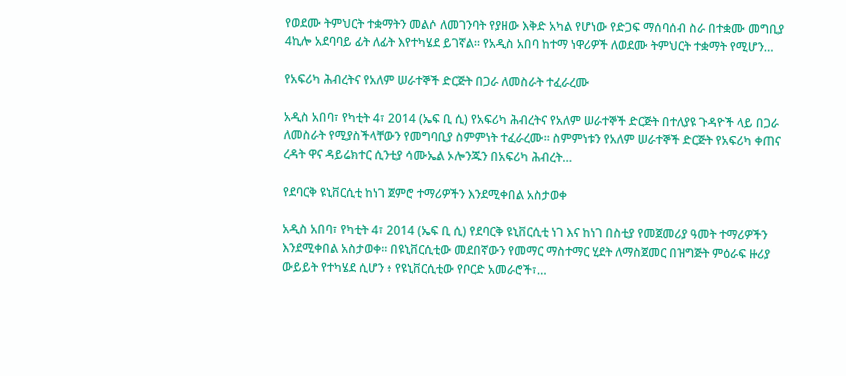የወደሙ ትምህርት ተቋማትን መልሶ ለመገንባት የያዘው እቅድ አካል የሆነው የድጋፍ ማሰባሰብ ስራ በተቋሙ መግቢያ 4ኪሎ አደባባይ ፊት ለፊት እየተካሄደ ይገኛል። የአዲስ አበባ ከተማ ነዋሪዎች ለወደሙ ትምህርት ተቋማት የሚሆን…

የአፍሪካ ሕብረትና የአለም ሠራተኞች ድርጅት በጋራ ለመስራት ተፈራረሙ

አዲስ አበባ፣ የካቲት 4፣ 2014 (ኤፍ ቢ ሲ) የአፍሪካ ሕብረትና የአለም ሠራተኞች ድርጅት በተለያዩ ጉዳዮች ላይ በጋራ ለመስራት የሚያስችላቸውን የመግባቢያ ስምምነት ተፈራረሙ። ስምምነቱን የአለም ሠራተኞች ድርጅት የአፍሪካ ቀጠና ረዳት ዋና ዳይሬክተር ሲንቲያ ሳሙኤል ኦሎንጁን በአፍሪካ ሕብረት…

የደባርቅ ዩኒቨርሲቲ ከነገ ጀምሮ ተማሪዎችን እንደሚቀበል አስታወቀ

አዲስ አበባ፣ የካቲት 4፣ 2014 (ኤፍ ቢ ሲ) የደባርቅ ዩኒቨርሲቲ ነገ እና ከነገ በስቲያ የመጀመሪያ ዓመት ተማሪዎችን እንደሚቀበል አስታወቀ፡፡ በዩኒቨርሲቲው መደበኛውን የመማር ማስተማር ሂደት ለማስጀመር በዝግጅት ምዕራፍ ዙሪያ ውይይት የተካሄደ ሲሆን ፥ የዩኒቨርሲቲው የቦርድ አመራሮች፣…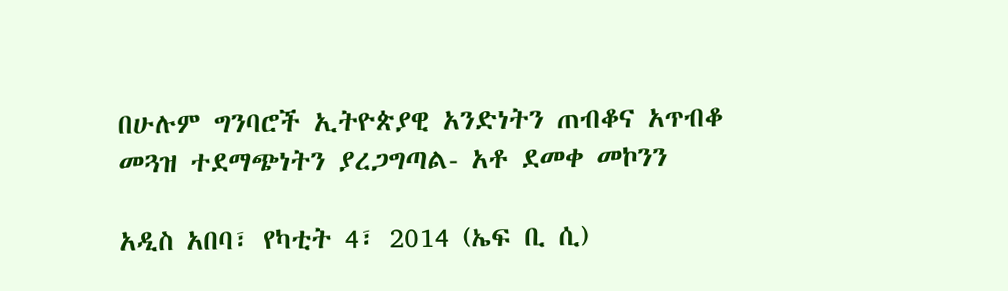በሁሉም ግንባሮች ኢትዮጵያዊ አንድነትን ጠብቆና አጥብቆ መጓዝ ተደማጭነትን ያረጋግጣል- አቶ ደመቀ መኮንን

አዲስ አበባ፣ የካቲት 4፣ 2014 (ኤፍ ቢ ሲ)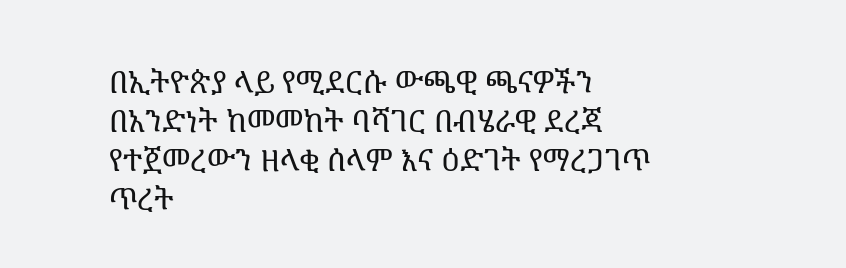በኢትዮጵያ ላይ የሚደርሱ ውጫዊ ጫናዎችን በአንድነት ከመመከት ባሻገር በብሄራዊ ደረጃ የተጀመረውን ዘላቂ ሰላም እና ዕድገት የማረጋገጥ ጥረት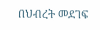በህብረት መደገፍ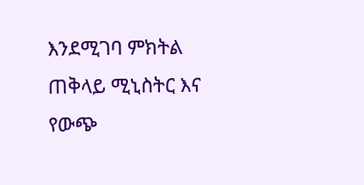እንደሚገባ ምክትል ጠቅላይ ሚኒስትር እና የውጭ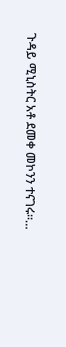ጉዳይ ሚኒስትር አቶ ደመቀ መኮንን ተናገሩ።…